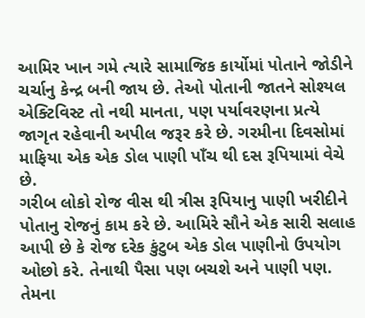આમિર ખાન ગમે ત્યારે સામાજિક કાર્યોમાં પોતાને જોડીને ચર્ચાનુ કેન્દ્ર બની જાય છે. તેઓ પોતાની જાતને સોશ્યલ એક્ટિવિસ્ટ તો નથી માનતા, પણ પર્યાવરણના પ્રત્યે જાગૃત રહેવાની અપીલ જરૂર કરે છે. ગરમીના દિવસોમાં માફિયા એક એક ડોલ પાણી પાઁચ થી દસ રૂપિયામાં વેચે છે.
ગરીબ લોકો રોજ વીસ થી ત્રીસ રૂપિયાનુ પાણી ખરીદીને પોતાનુ રોજનું કામ કરે છે. આમિરે સૌને એક સારી સલાહ આપી છે કે રોજ દરેક કુંટુબ એક ડોલ પાણીનો ઉપયોગ ઓછો કરે. તેનાથી પૈસા પણ બચશે અને પાણી પણ. તેમના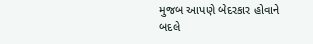મુજબ આપણે બેદરકાર હોવાને બદલે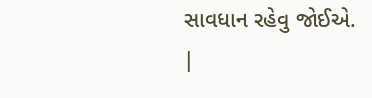સાવધાન રહેવુ જોઈએ.
|